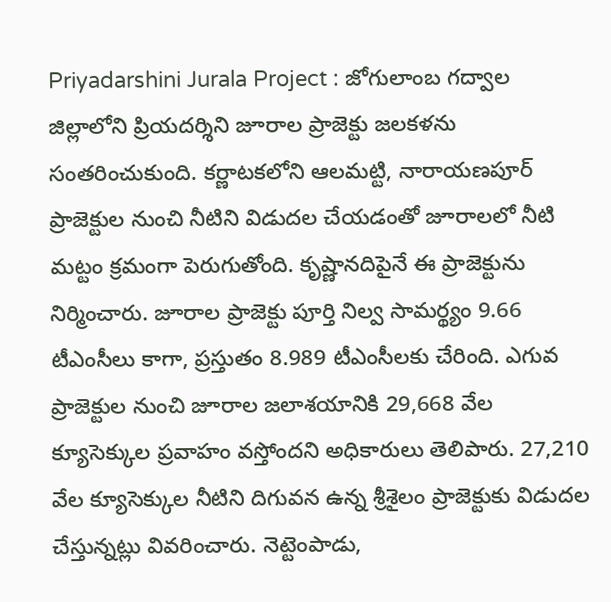Priyadarshini Jurala Project : జోగులాంబ గద్వాల జిల్లాలోని ప్రియదర్శిని జూరాల ప్రాజెక్టు జలకళను సంతరించుకుంది. కర్ణాటకలోని ఆలమట్టి, నారాయణపూర్ ప్రాజెక్టుల నుంచి నీటిని విడుదల చేయడంతో జూరాలలో నీటి మట్టం క్రమంగా పెరుగుతోంది. కృష్ణానదిపైనే ఈ ప్రాజెక్టును నిర్మించారు. జూరాల ప్రాజెక్టు పూర్తి నిల్వ సామర్థ్యం 9.66 టీఎంసీలు కాగా, ప్రస్తుతం 8.989 టీఎంసీలకు చేరింది. ఎగువ ప్రాజెక్టుల నుంచి జూరాల జలాశయానికి 29,668 వేల క్యూసెక్కుల ప్రవాహం వస్తోందని అధికారులు తెలిపారు. 27,210 వేల క్యూసెక్కుల నీటిని దిగువన ఉన్న శ్రీశైలం ప్రాజెక్టుకు విడుదల చేస్తున్నట్లు వివరించారు. నెట్టెంపాడు,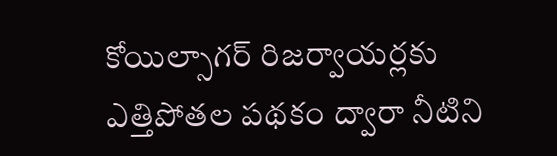కోయిల్సాగర్ రిజర్వాయర్లకు ఎత్తిపోతల పథకం ద్వారా నీటిని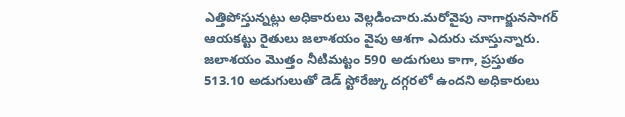ఎత్తిపోస్తున్నట్లు అధికారులు వెల్లడించారు.మరోవైపు నాగార్జునసాగర్ ఆయకట్టు రైతులు జలాశయం వైపు ఆశగా ఎదురు చూస్తున్నారు. జలాశయం మొత్తం నీటిమట్టం 590 అడుగులు కాగా, ప్రస్తుతం 513.10 అడుగులుతో డెడ్ స్టోరేజ్కు దగ్గరలో ఉందని అధికారులు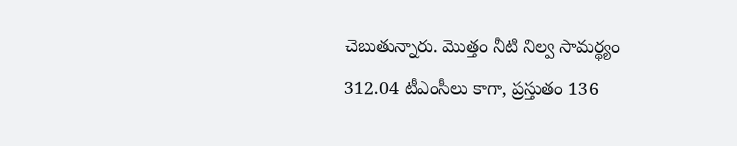చెబుతున్నారు. మొత్తం నీటి నిల్వ సామర్థ్యం 312.04 టీఎంసీలు కాగా, ప్రస్తుతం 136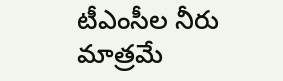టీఎంసీల నీరు మాత్రమే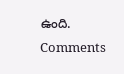ఉంది.
Comments